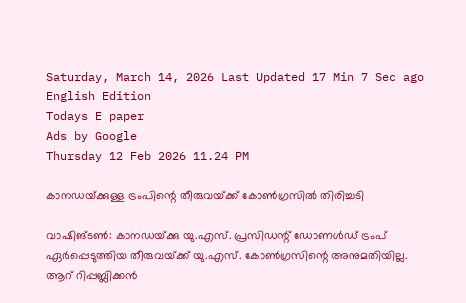Saturday, March 14, 2026 Last Updated 17 Min 7 Sec ago English Edition
Todays E paper
Ads by Google
Thursday 12 Feb 2026 11.24 PM

കാനഡയ്‌ക്കുള്ള ട്രംപിന്റെ തീരുവയ്‌ക്ക്‌ കോണ്‍ഗ്രസില്‍ തിരിച്ചടി

വാഷിങ്‌ടണ്‍: കാനഡയ്‌ക്കു യു.എസ്‌. പ്രസിഡന്റ്‌ ഡോണള്‍ഡ്‌ ട്രംപ്‌ ഏര്‍പ്പെടുത്തിയ തീരുവയ്‌ക്ക്‌ യു.എസ്‌. കോണ്‍ഗ്രസിന്റെ അനുമതിയില്ല.
ആറ്‌ റിപ്പബ്ലിക്കന്‍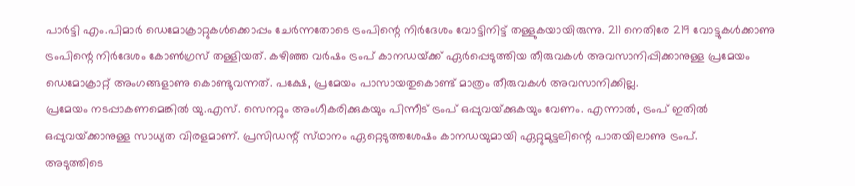പാര്‍ട്ടി എം.പിമാര്‍ ഡെമോക്രാറ്റുകള്‍ക്കൊപ്പം ചേര്‍ന്നതോടെ ട്രംപിന്റെ നിര്‍ദേശം വോട്ടിനിട്ട്‌ തള്ളുകയായിരുന്നു. 211 നെതിരേ 219 വോട്ടുകള്‍ക്കാണു ട്രംപിന്റെ നിര്‍ദേശം കോണ്‍ഗ്രസ്‌ തള്ളിയത്‌. കഴിഞ്ഞ വര്‍ഷം ട്രംപ്‌ കാനഡയ്‌ക്ക്‌ ഏര്‍പ്പെടുത്തിയ തീരുവകള്‍ അവസാനിപ്പിക്കാനുള്ള പ്രമേയം ഡെമോക്രാറ്റ്‌ അംഗങ്ങളാണു കൊണ്ടുവന്നത്‌. പക്ഷേ, പ്രമേയം പാസായതുകൊണ്ട്‌ മാത്രം തീരുവകള്‍ അവസാനിക്കില്ല.
പ്രമേയം നടപ്പാകണമെങ്കില്‍ യു.എസ്‌. സെനറ്റും അംഗീകരിക്കുകയും പിന്നീട്‌ ട്രംപ്‌ ഒപ്പുവയ്‌ക്കുകയും വേണം. എന്നാല്‍, ട്രംപ്‌ ഇതില്‍ ഒപ്പുവയ്‌ക്കാനുള്ള സാധ്യത വിരളമാണ്‌. പ്രസിഡന്റ്‌ സ്‌ഥാനം ഏറ്റെടുത്തശേഷം കാനഡയുമായി ഏറ്റുമുട്ടലിന്റെ പാതയിലാണു ട്രംപ്‌.
അടുത്തിടെ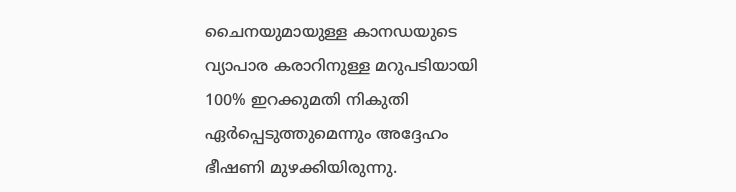ചൈനയുമായുള്ള കാനഡയുടെ വ്യാപാര കരാറിനുള്ള മറുപടിയായി 100% ഇറക്കുമതി നികുതി ഏര്‍പ്പെടുത്തുമെന്നും അദ്ദേഹം ഭീഷണി മുഴക്കിയിരുന്നു.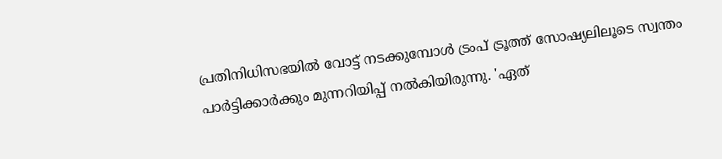പ്രതിനിധിസഭയില്‍ വോട്ട്‌ നടക്കുമ്പോള്‍ ട്രംപ്‌ ട്രൂത്ത്‌ സോഷ്യലിലൂടെ സ്വന്തം പാര്‍ട്ടിക്കാര്‍ക്കും മുന്നറിയിപ്പ്‌ നല്‍കിയിരുന്നു. 'ഏത്‌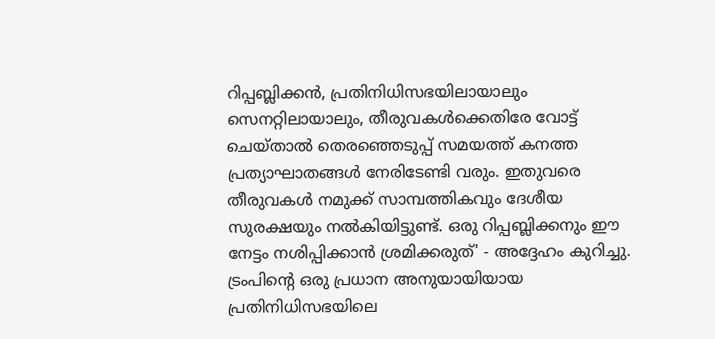റിപ്പബ്ലിക്കന്‍, പ്രതിനിധിസഭയിലായാലും സെനറ്റിലായാലും, തീരുവകള്‍ക്കെതിരേ വോട്ട്‌ ചെയ്‌താല്‍ തെരഞ്ഞെടുപ്പ്‌ സമയത്ത്‌ കനത്ത പ്രത്യാഘാതങ്ങള്‍ നേരിടേണ്ടി വരും. ഇതുവരെ തീരുവകള്‍ നമുക്ക്‌ സാമ്പത്തികവും ദേശീയ സുരക്ഷയും നല്‍കിയിട്ടുണ്ട്‌. ഒരു റിപ്പബ്ലിക്കനും ഈ നേട്ടം നശിപ്പിക്കാന്‍ ശ്രമിക്കരുത്‌' - അദ്ദേഹം കുറിച്ചു.
ട്രംപിന്റെ ഒരു പ്രധാന അനുയായിയായ പ്രതിനിധിസഭയിലെ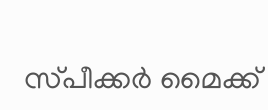സ്‌പീക്കര്‍ മൈക്ക്‌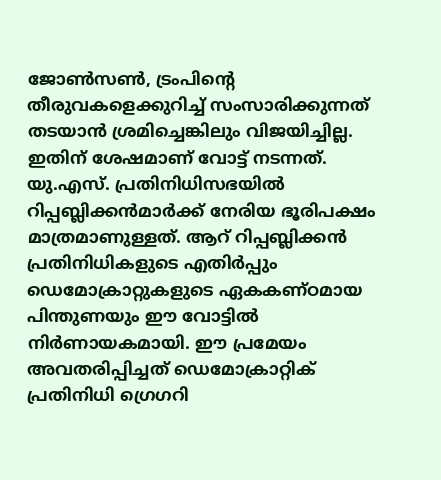ജോണ്‍സണ്‍, ട്രംപിന്റെ തീരുവകളെക്കുറിച്ച്‌ സംസാരിക്കുന്നത്‌ തടയാന്‍ ശ്രമിച്ചെങ്കിലും വിജയിച്ചില്ല. ഇതിന്‌ ശേഷമാണ്‌ വോട്ട്‌ നടന്നത്‌. യു.എസ്‌. പ്രതിനിധിസഭയില്‍ റിപ്പബ്ലിക്കന്‍മാര്‍ക്ക്‌ നേരിയ ഭൂരിപക്ഷം മാത്രമാണുള്ളത്‌. ആറ്‌ റിപ്പബ്ലിക്കന്‍ പ്രതിനിധികളുടെ എതിര്‍പ്പും ഡെമോക്രാറ്റുകളുടെ ഏകകണ്‌ഠമായ പിന്തുണയും ഈ വോട്ടില്‍ നിര്‍ണായകമായി. ഈ പ്രമേയം അവതരിപ്പിച്ചത്‌ ഡെമോക്രാറ്റിക്‌ പ്രതിനിധി ഗ്രെഗറി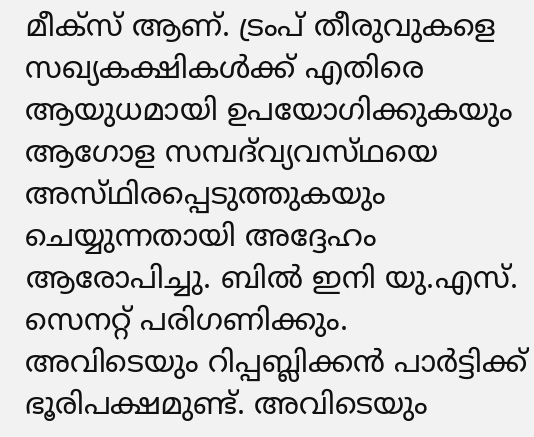മീക്‌സ്‌ ആണ്‌. ട്രംപ്‌ തീരുവുകളെ സഖ്യകക്ഷികള്‍ക്ക്‌ എതിരെ ആയുധമായി ഉപയോഗിക്കുകയും ആഗോള സമ്പദ്‌വ്യവസ്‌ഥയെ അസ്‌ഥിരപ്പെടുത്തുകയും ചെയ്യുന്നതായി അദ്ദേഹം ആരോപിച്ചു. ബില്‍ ഇനി യു.എസ്‌. സെനറ്റ്‌ പരിഗണിക്കും.
അവിടെയും റിപ്പബ്ലിക്കന്‍ പാര്‍ട്ടിക്ക്‌ ഭൂരിപക്ഷമുണ്ട്‌. അവിടെയും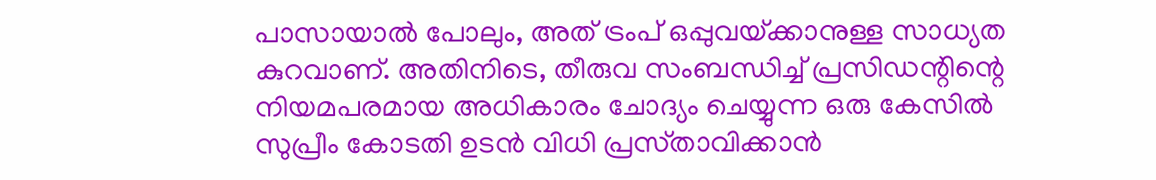പാസായാല്‍ പോലും, അത്‌ ട്രംപ്‌ ഒപ്പുവയ്‌ക്കാനുള്ള സാധ്യത കുറവാണ്‌. അതിനിടെ, തീരുവ സംബന്ധിച്ച്‌ പ്രസിഡന്റിന്റെ നിയമപരമായ അധികാരം ചോദ്യം ചെയ്യുന്ന ഒരു കേസില്‍ സുപ്രീം കോടതി ഉടന്‍ വിധി പ്രസ്‌താവിക്കാന്‍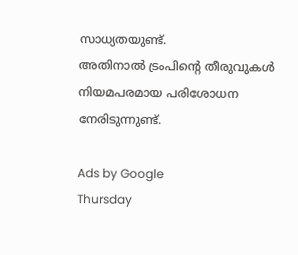സാധ്യതയുണ്ട്‌.
അതിനാല്‍ ട്രംപിന്റെ തീരുവുകള്‍ നിയമപരമായ പരിശോധന നേരിടുന്നുണ്ട്‌.

Ads by Google
Thursday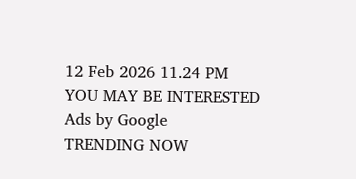12 Feb 2026 11.24 PM
YOU MAY BE INTERESTED
Ads by Google
TRENDING NOW